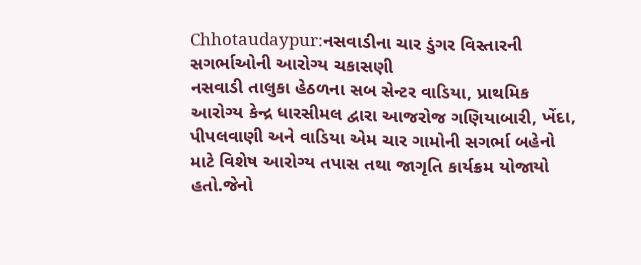Chhotaudaypur:નસવાડીના ચાર ડુંગર વિસ્તારની સગર્ભાઓની આરોગ્ય ચકાસણી
નસવાડી તાલુકા હેઠળના સબ સેન્ટર વાડિયા, પ્રાથમિક આરોગ્ય કેન્દ્ર ધારસીમલ દ્વારા આજરોજ ગણિયાબારી, ખેંદા, પીપલવાણી અને વાડિયા એમ ચાર ગામોની સગર્ભા બહેનો માટે વિશેષ આરોગ્ય તપાસ તથા જાગૃતિ કાર્યક્રમ યોજાયો હતો.જેનો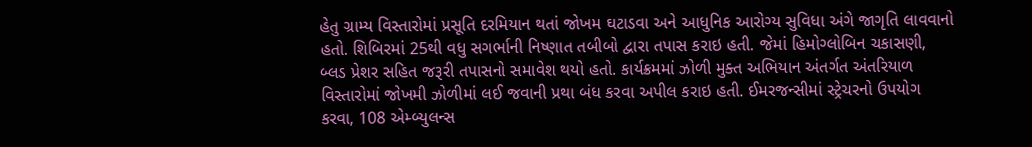હેતુ ગ્રામ્ય વિસ્તારોમાં પ્રસૂતિ દરમિયાન થતાં જોખમ ઘટાડવા અને આધુનિક આરોગ્ય સુવિધા અંગે જાગૃતિ લાવવાનો હતો. શિબિરમાં 25થી વધુ સગર્ભાની નિષ્ણાત તબીબો દ્વારા તપાસ કરાઇ હતી. જેમાં હિમોગ્લોબિન ચકાસણી, બ્લડ પ્રેશર સહિત જરૂરી તપાસનો સમાવેશ થયો હતો. કાર્યક્રમમાં ઝોળી મુક્ત અભિયાન અંતર્ગત અંતરિયાળ વિસ્તારોમાં જોખમી ઝોળીમાં લઈ જવાની પ્રથા બંધ કરવા અપીલ કરાઇ હતી. ઈમરજન્સીમાં સ્ટ્રેચરનો ઉપયોગ કરવા, 108 એમ્બ્યુલન્સ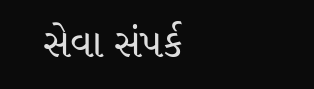સેવા સંપર્ક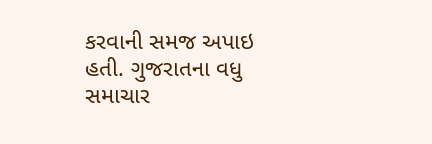કરવાની સમજ અપાઇ હતી. ગુજરાતના વધુ સમાચાર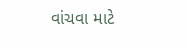વાંચવા માટે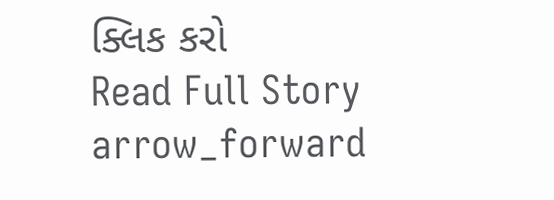ક્લિક કરો
Read Full Story arrow_forward